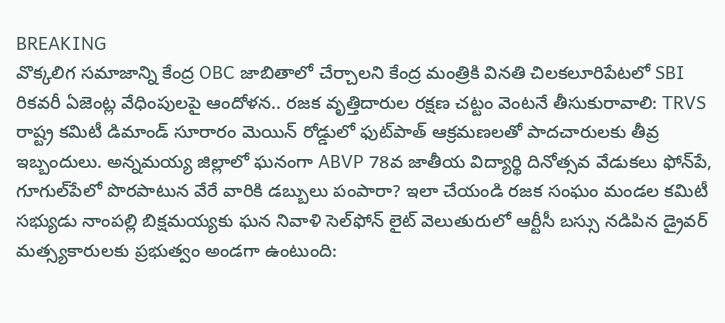BREAKING
వొక్కలిగ సమాజాన్ని కేంద్ర OBC జాబితాలో చేర్చాలని కేంద్ర మంత్రికి వినతి చిలకలూరిపేటలో SBI రికవరీ ఏజెంట్ల వేధింపులపై ఆందోళన.. రజక వృత్తిదారుల రక్షణ చట్టం వెంటనే తీసుకురావాలి: TRVS రాష్ట్ర కమిటీ డిమాండ్ సూరారం మెయిన్ రోడ్డులో ఫుట్‌పాత్ ఆక్రమణలతో పాదచారులకు తీవ్ర ఇబ్బందులు. అన్నమయ్య జిల్లాలో ఘనంగా ABVP 78వ జాతీయ విద్యార్థి దినోత్సవ వేడుకలు ఫోన్‌పే, గూగుల్‌పేలో పొరపాటున వేరే వారికి డబ్బులు పంపారా? ఇలా చేయండి రజక సంఘం మండల కమిటీ సభ్యుడు నాంపల్లి బిక్షమయ్యకు ఘన నివాళి సెల్‌ఫోన్ లైట్ వెలుతురులో ఆర్టీసీ బస్సు నడిపిన డ్రైవర్ మత్స్యకారులకు ప్రభుత్వం అండగా ఉంటుంది: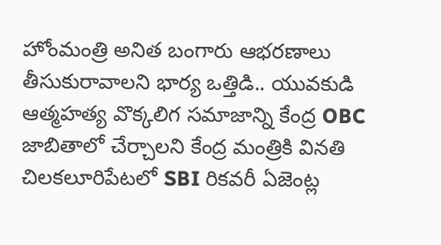హోంమంత్రి అనిత బంగారు ఆభరణాలు తీసుకురావాలని భార్య ఒత్తిడి.. యువకుడి ఆత్మహత్య వొక్కలిగ సమాజాన్ని కేంద్ర OBC జాబితాలో చేర్చాలని కేంద్ర మంత్రికి వినతి చిలకలూరిపేటలో SBI రికవరీ ఏజెంట్ల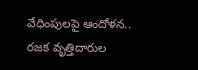వేధింపులపై ఆందోళన.. రజక వృత్తిదారుల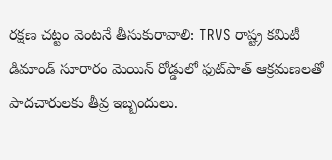రక్షణ చట్టం వెంటనే తీసుకురావాలి: TRVS రాష్ట్ర కమిటీ డిమాండ్ సూరారం మెయిన్ రోడ్డులో ఫుట్‌పాత్ ఆక్రమణలతో పాదచారులకు తీవ్ర ఇబ్బందులు.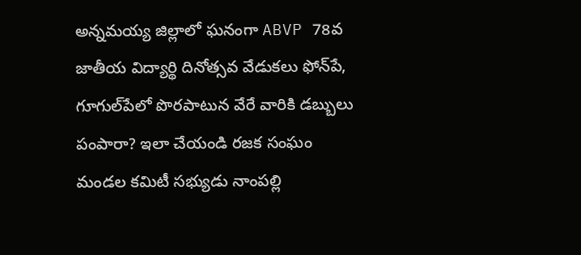అన్నమయ్య జిల్లాలో ఘనంగా ABVP 78వ జాతీయ విద్యార్థి దినోత్సవ వేడుకలు ఫోన్‌పే, గూగుల్‌పేలో పొరపాటున వేరే వారికి డబ్బులు పంపారా? ఇలా చేయండి రజక సంఘం మండల కమిటీ సభ్యుడు నాంపల్లి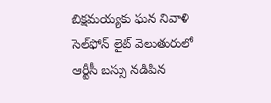బిక్షమయ్యకు ఘన నివాళి సెల్‌ఫోన్ లైట్ వెలుతురులో ఆర్టీసీ బస్సు నడిపిన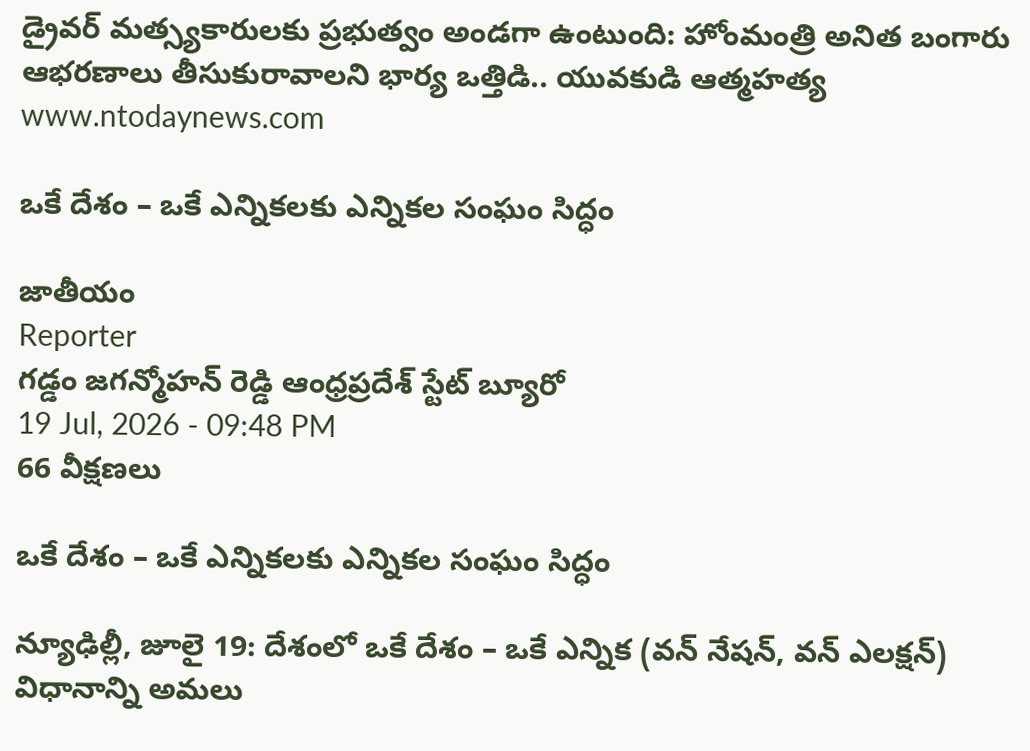డ్రైవర్ మత్స్యకారులకు ప్రభుత్వం అండగా ఉంటుంది: హోంమంత్రి అనిత బంగారు ఆభరణాలు తీసుకురావాలని భార్య ఒత్తిడి.. యువకుడి ఆత్మహత్య
www.ntodaynews.com

ఒకే దేశం – ఒకే ఎన్నికలకు ఎన్నికల సంఘం సిద్ధం

జాతీయం
Reporter
గడ్డం జగన్మోహన్ రెడ్డి ఆంధ్రప్రదేశ్ స్టేట్ బ్యూరో
19 Jul, 2026 - 09:48 PM
66 వీక్షణలు

ఒకే దేశం – ఒకే ఎన్నికలకు ఎన్నికల సంఘం సిద్ధం

న్యూఢిల్లీ, జూలై 19: దేశంలో ఒకే దేశం – ఒకే ఎన్నిక (వన్ నేషన్, వన్ ఎలక్షన్) విధానాన్ని అమలు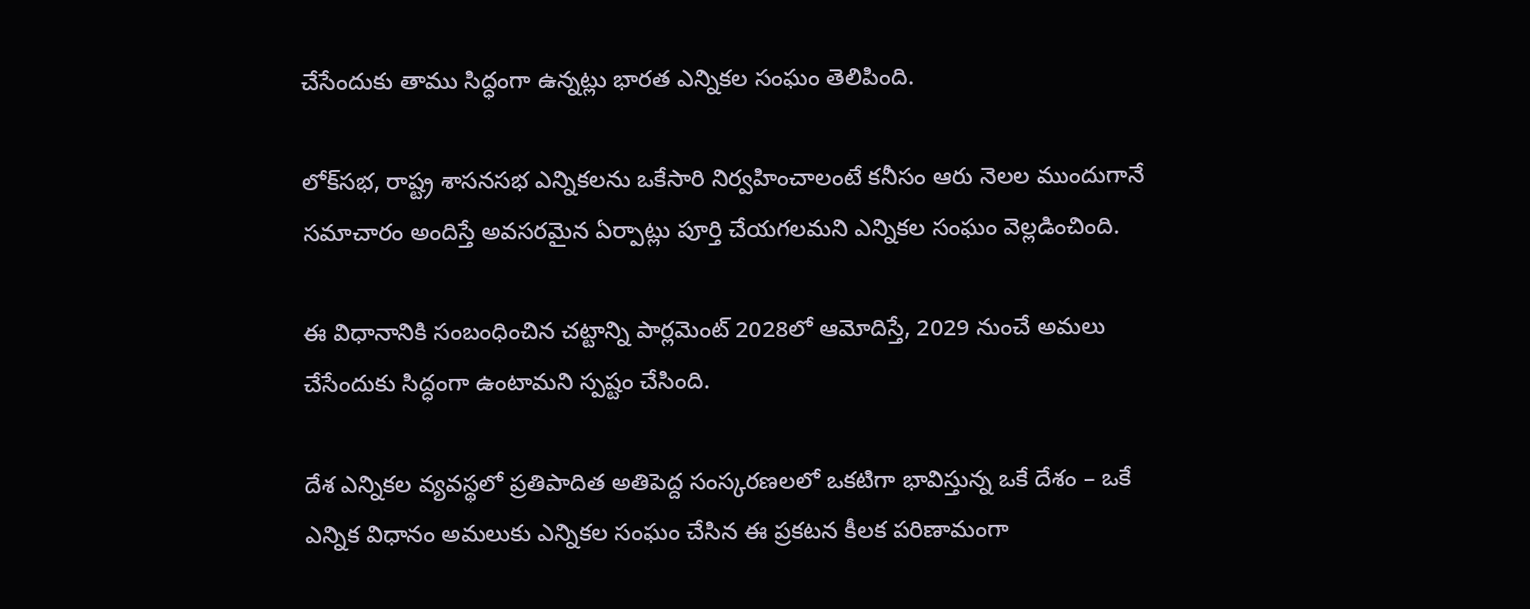చేసేందుకు తాము సిద్ధంగా ఉన్నట్లు భారత ఎన్నికల సంఘం తెలిపింది.

లోక్‌సభ, రాష్ట్ర శాసనసభ ఎన్నికలను ఒకేసారి నిర్వహించాలంటే కనీసం ఆరు నెలల ముందుగానే సమాచారం అందిస్తే అవసరమైన ఏర్పాట్లు పూర్తి చేయగలమని ఎన్నికల సంఘం వెల్లడించింది.

ఈ విధానానికి సంబంధించిన చట్టాన్ని పార్లమెంట్ 2028లో ఆమోదిస్తే, 2029 నుంచే అమలు చేసేందుకు సిద్ధంగా ఉంటామని స్పష్టం చేసింది.

దేశ ఎన్నికల వ్యవస్థలో ప్రతిపాదిత అతిపెద్ద సంస్కరణలలో ఒకటిగా భావిస్తున్న ఒకే దేశం – ఒకే ఎన్నిక విధానం అమలుకు ఎన్నికల సంఘం చేసిన ఈ ప్రకటన కీలక పరిణామంగా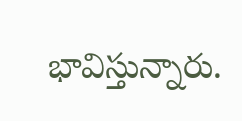భావిస్తున్నారు.